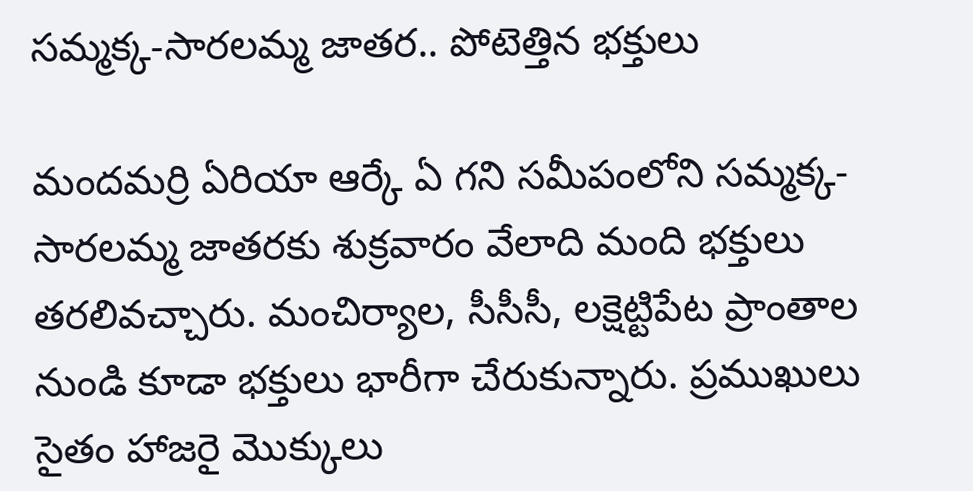సమ్మక్క-సారలమ్మ జాతర.. పోటెత్తిన భక్తులు

మందమర్రి ఏరియా ఆర్కే ఏ గని సమీపంలోని సమ్మక్క-సారలమ్మ జాతరకు శుక్రవారం వేలాది మంది భక్తులు తరలివచ్చారు. మంచిర్యాల, సీసీసీ, లక్షెట్టిపేట ప్రాంతాల నుండి కూడా భక్తులు భారీగా చేరుకున్నారు. ప్రముఖులు సైతం హాజరై మొక్కులు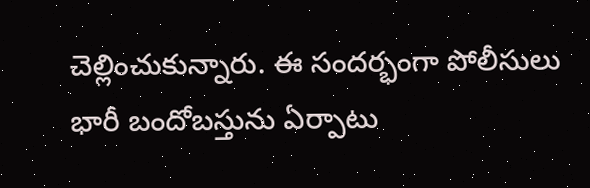చెల్లించుకున్నారు. ఈ సందర్భంగా పోలీసులు భారీ బందోబస్తును ఏర్పాటు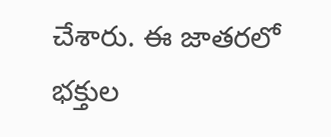చేశారు. ఈ జాతరలో భక్తుల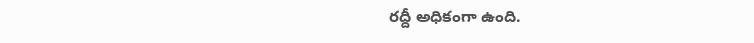రద్దీ అధికంగా ఉంది.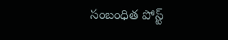సంబంధిత పోస్ట్